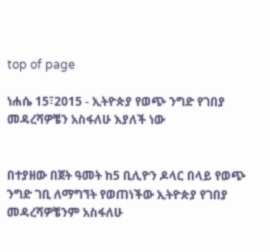top of page

ነሐሴ 15፣2015 - ኢትዮጵያ የወጭ ንግድ የገበያ መዳረሻዎቼን አስፋለሁ እያለች ነው


በተያዘው በጀት ዓመት ከ5 ቢሊዮን ዶላር በላይ የወጭ ንግድ ገቢ ለማግኘት የወጠነችው ኢትዮጵያ የገበያ መዳረሻዎቼንም አስፋለሁ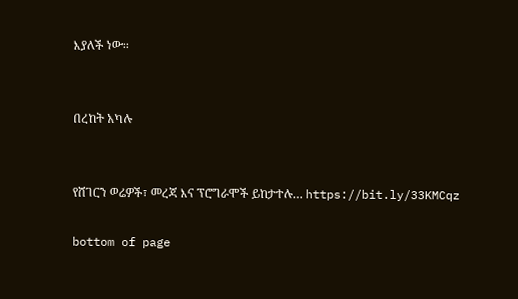እያለች ነው፡፡


በረከት አካሉ


የሸገርን ወሬዎች፣ መረጃ እና ፕሮግራሞች ይከታተሉ… https://bit.ly/33KMCqz

bottom of page